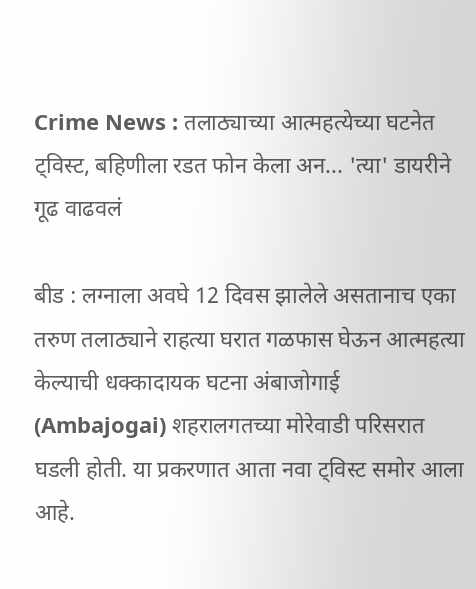Crime News : तलाठ्याच्या आत्महत्येच्या घटनेत ट्विस्ट, बहिणीला रडत फोन केला अन... 'त्या' डायरीने गूढ वाढवलं

बीड : लग्नाला अवघे 12 दिवस झालेले असतानाच एका तरुण तलाठ्याने राहत्या घरात गळफास घेऊन आत्महत्या केल्याची धक्कादायक घटना अंबाजोगाई (Ambajogai) शहरालगतच्या मोरेवाडी परिसरात घडली होती. या प्रकरणात आता नवा ट्विस्ट समोर आला आहे.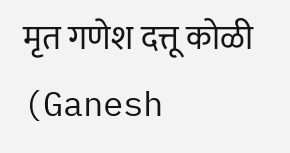मृत गणेश दत्तू कोळी (Ganesh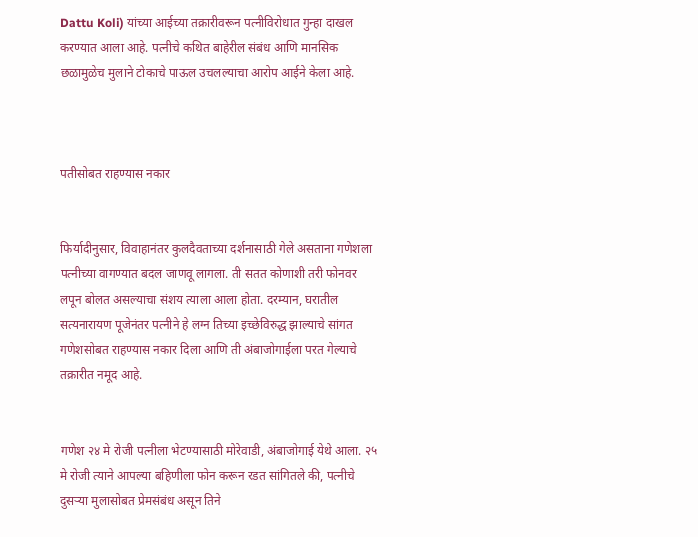Dattu Koli) यांच्या आईच्या तक्रारीवरून पत्नीविरोधात गुन्हा दाखल करण्यात आला आहे. पत्नीचे कथित बाहेरील संबंध आणि मानसिक छळामुळेच मुलाने टोकाचे पाऊल उचलल्याचा आरोप आईने केला आहे.



पतीसोबत राहण्यास नकार


फिर्यादीनुसार, विवाहानंतर कुलदैवताच्या दर्शनासाठी गेले असताना गणेशला पत्नीच्या वागण्यात बदल जाणवू लागला. ती सतत कोणाशी तरी फोनवर लपून बोलत असल्याचा संशय त्याला आला होता. दरम्यान, घरातील सत्यनारायण पूजेनंतर पत्नीने हे लग्न तिच्या इच्छेविरुद्ध झाल्याचे सांगत गणेशसोबत राहण्यास नकार दिला आणि ती अंबाजोगाईला परत गेल्याचे तक्रारीत नमूद आहे.


गणेश २४ मे रोजी पत्नीला भेटण्यासाठी मोरेवाडी, अंबाजोगाई येथे आला. २५ मे रोजी त्याने आपल्या बहिणीला फोन करून रडत सांगितले की, पत्नीचे दुसऱ्या मुलासोबत प्रेमसंबंध असून तिने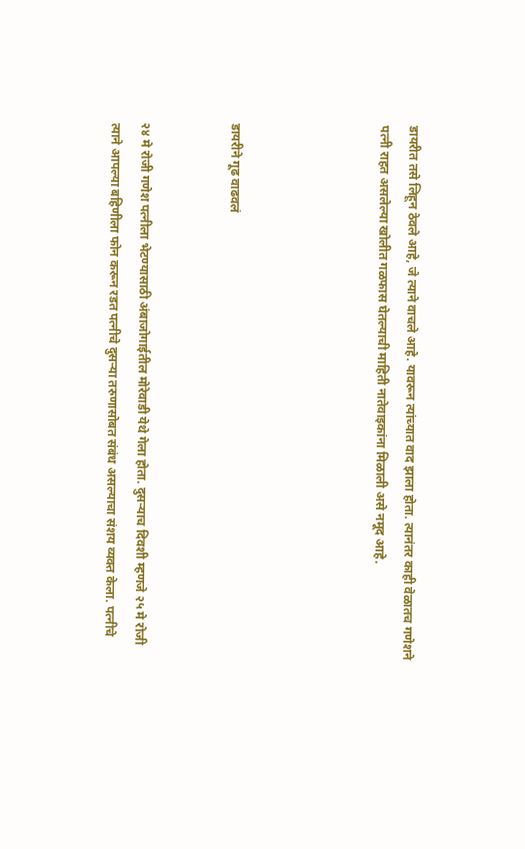डायरीत तसे लिहून ठेवले आहे, जे त्याने वाचले आहे. यावरून त्यांच्यात वाद झाला होता. त्यानंतर काही वेळातच गणेशने पत्नी राहत असलेल्या खोलीत गळफास घेतल्याची माहिती नातेवाइकांना मिळाली असे नमूद आहे.




डायरीने गूढ वाढवलं


२४ मे रोजी गणेश पत्नीला भेटण्यासाठी अंबाजोगाईतील मोरेवाडी येथे गेला होता. दुसऱ्याच दिवशी म्हणजे २५ मे रोजी त्याने आपल्या बहिणीला फोन करून रडत पत्नीचे दुसऱ्या तरुणासोबत संबंध असल्याचा संशय व्यक्त केला. पत्नीचे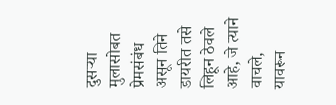दुसऱ्या मुलासोबत प्रेमसंबंध असून तिने डायरीत तसे लिहून ठेवले आहे, जे त्याने वाचले, यावरून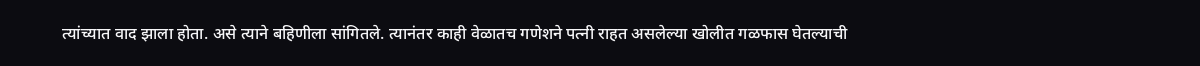त्यांच्यात वाद झाला होता. असे त्याने बहिणीला सांगितले. त्यानंतर काही वेळातच गणेशने पत्नी राहत असलेल्या खोलीत गळफास घेतल्याची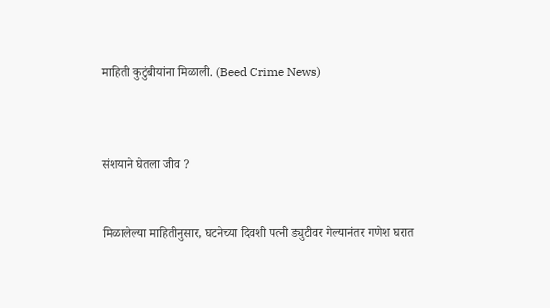माहिती कुटुंबीयांना मिळाली. (Beed Crime News)



संशयाने घेतला जीव ?


मिळालेल्या माहितीनुसार, घटनेच्या दिवशी पत्नी ड्युटीवर गेल्यानंतर गणेश घरात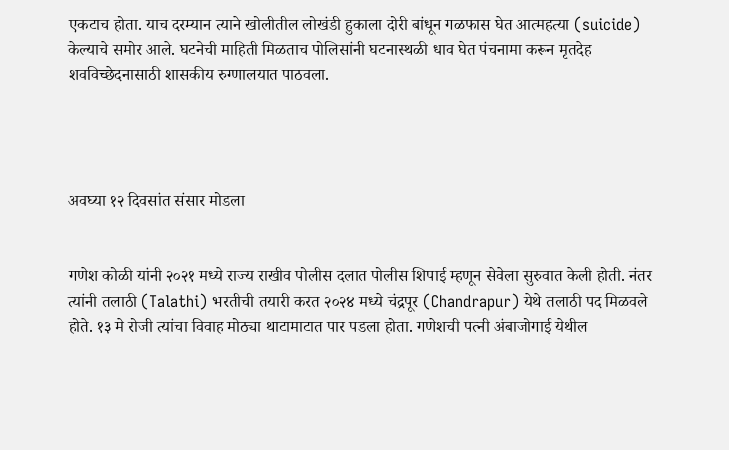एकटाच होता. याच दरम्यान त्याने खोलीतील लोखंडी हुकाला दोरी बांधून गळफास घेत आत्महत्या (suicide) केल्याचे समोर आले. घटनेची माहिती मिळताच पोलिसांनी घटनास्थळी धाव घेत पंचनामा करून मृतदेह शवविच्छेदनासाठी शासकीय रुग्णालयात पाठवला.




अवघ्या १२ दिवसांत संसार मोडला


गणेश कोळी यांनी २०२१ मध्ये राज्य राखीव पोलीस दलात पोलीस शिपाई म्हणून सेवेला सुरुवात केली होती. नंतर त्यांनी तलाठी (Talathi) भरतीची तयारी करत २०२४ मध्ये चंद्रपूर (Chandrapur) येथे तलाठी पद मिळवले होते. १३ मे रोजी त्यांचा विवाह मोठ्या थाटामाटात पार पडला होता. गणेशची पत्नी अंबाजोगाई येथील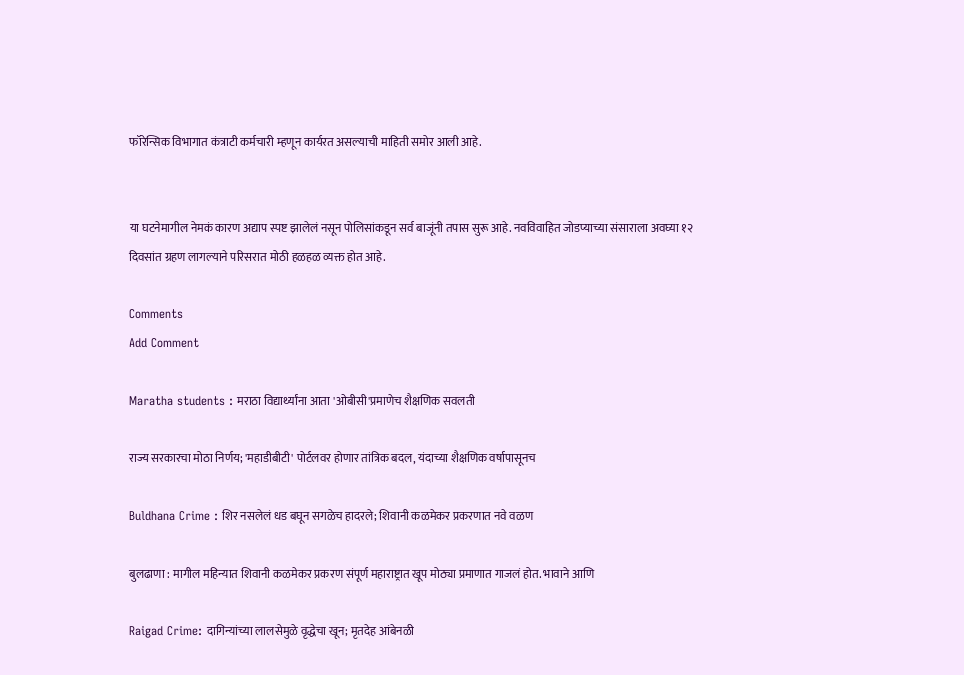फॉरेन्सिक विभागात कंत्राटी कर्मचारी म्हणून कार्यरत असल्याची माहिती समोर आली आहे.


या घटनेमागील नेमकं कारण अद्याप स्पष्ट झालेलं नसून पोलिसांकडून सर्व बाजूंनी तपास सुरू आहे. नवविवाहित जोडप्याच्या संसाराला अवघ्या १२ दिवसांत ग्रहण लागल्याने परिसरात मोठी हळहळ व्यक्त होत आहे.

Comments
Add Comment

Maratha students : मराठा विद्यार्थ्यांना आता 'ओबीसी'प्रमाणेच शैक्षणिक सवलती

राज्य सरकारचा मोठा निर्णय; 'महाडीबीटी' पोर्टलवर होणार तांत्रिक बदल, यंदाच्या शैक्षणिक वर्षापासूनच

Buldhana Crime : शिर नसलेलं धड बघून सगळेच हादरले; शिवानी कळमेकर प्रकरणात नवे वळण

बुलढाणा : मागील महिन्यात शिवानी कळमेकर प्रकरण संपूर्ण महाराष्ट्रात खूप मोठ्या प्रमाणात गाजलं होत. भावाने आणि

Raigad Crime: दागिन्यांच्या लालसेमुळे वृद्धेचा खून; मृतदेह आंबेनळी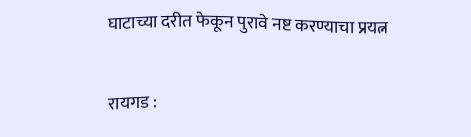घाटाच्या दरीत फेकून पुरावे नष्ट करण्याचा प्रयत्न

रायगड :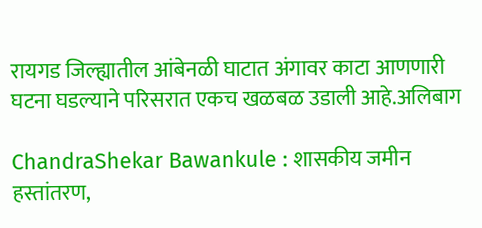रायगड जिल्ह्यातील आंबेनळी घाटात अंगावर काटा आणणारी घटना घडल्याने परिसरात एकच खळबळ उडाली आहे.अलिबाग

ChandraShekar Bawankule : शासकीय जमीन हस्तांतरण,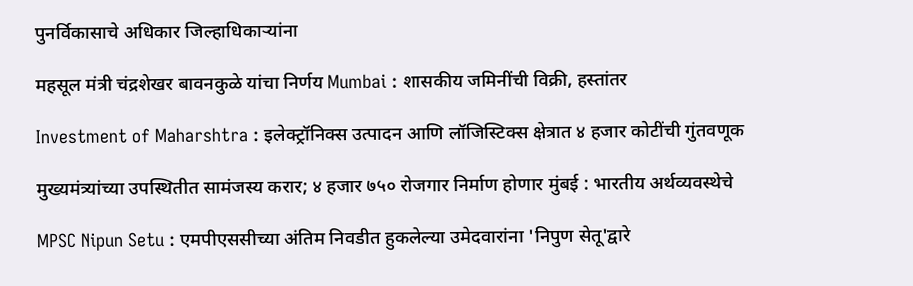पुनर्विकासाचे अधिकार जिल्हाधिकाऱ्यांना

महसूल मंत्री चंद्रशेखर बावनकुळे यांचा निर्णय Mumbai : शासकीय जमिनींची विक्री, हस्तांतर

Investment of Maharshtra : इलेक्ट्रॉनिक्स उत्पादन आणि लॉजिस्टिक्स क्षेत्रात ४ हजार कोटींची गुंतवणूक

मुख्यमंत्र्यांच्या उपस्थितीत सामंजस्य करार; ४ हजार ७५० रोजगार निर्माण होणार मुंबई : भारतीय अर्थव्यवस्थेचे

MPSC Nipun Setu : एमपीएससीच्या अंतिम निवडीत हुकलेल्या उमेदवारांना 'निपुण सेतू'द्वारे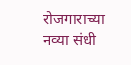रोजगाराच्या नव्या संधी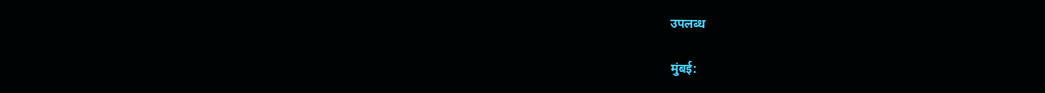उपलब्ध

मुंबई: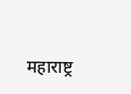महाराष्ट्र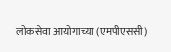लोकसेवा आयोगाच्या (एमपीएससी)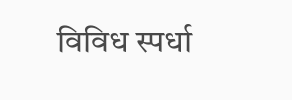विविध स्पर्धा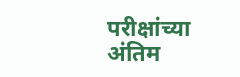परीक्षांच्या अंतिम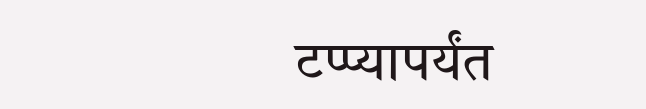टप्प्यापर्यंत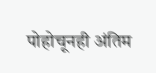पोहोचूनही अंतिम